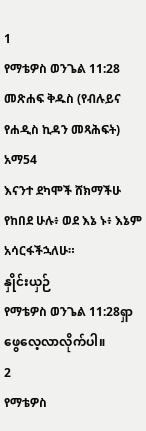1
የማቴዎስ ወንጌል 11:28
መጽሐፍ ቅዱስ (የብሉይና የሐዲስ ኪዳን መጻሕፍት)
አማ54
እናንተ ደካሞች ሸክማችሁ የከበደ ሁሉ፥ ወደ እኔ ኑ፥ እኔም አሳርፋችኋለሁ።
နှိုင်းယှဉ်
የማቴዎስ ወንጌል 11:28ရှာဖွေလေ့လာလိုက်ပါ။
2
የማቴዎስ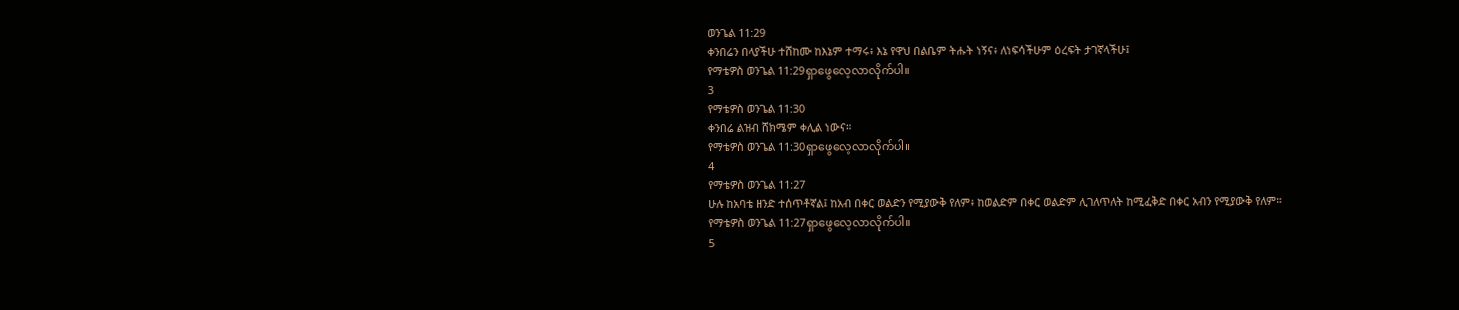ወንጌል 11:29
ቀንበሬን በላያችሁ ተሸከሙ ከእኔም ተማሩ፥ እኔ የዋህ በልቤም ትሑት ነኝና፥ ለነፍሳችሁም ዕረፍት ታገኛላችሁ፤
የማቴዎስ ወንጌል 11:29ရှာဖွေလေ့လာလိုက်ပါ။
3
የማቴዎስ ወንጌል 11:30
ቀንበሬ ልዝብ ሸክሜም ቀሊል ነውና።
የማቴዎስ ወንጌል 11:30ရှာဖွေလေ့လာလိုက်ပါ။
4
የማቴዎስ ወንጌል 11:27
ሁሉ ከአባቴ ዘንድ ተሰጥቶኛል፤ ከአብ በቀር ወልድን የሚያውቅ የለም፥ ከወልድም በቀር ወልድም ሊገለጥለት ከሚፈቅድ በቀር አብን የሚያውቅ የለም።
የማቴዎስ ወንጌል 11:27ရှာဖွေလေ့လာလိုက်ပါ။
5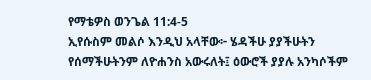የማቴዎስ ወንጌል 11:4-5
ኢየሱስም መልሶ እንዲህ አላቸው፦ ሄዳችሁ ያያችሁትን የሰማችሁትንም ለዮሐንስ አውሩለት፤ ዕውሮች ያያሉ አንካሶችም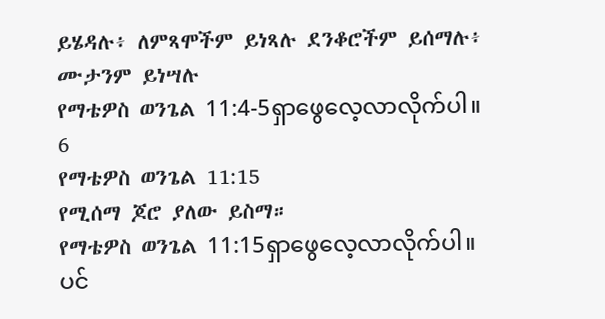ይሄዳሉ፥ ለምጻሞችም ይነጻሉ ደንቆሮችም ይሰማሉ፥ ሙታንም ይነሣሉ
የማቴዎስ ወንጌል 11:4-5ရှာဖွေလေ့လာလိုက်ပါ။
6
የማቴዎስ ወንጌል 11:15
የሚሰማ ጆሮ ያለው ይስማ።
የማቴዎስ ወንጌል 11:15ရှာဖွေလေ့လာလိုက်ပါ။
ပင်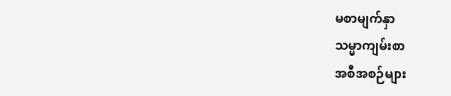မစာမျက်နှာ
သမ္မာကျမ်းစာ
အစီအစဉ်များ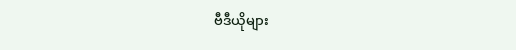ဗီဒီယိုများ